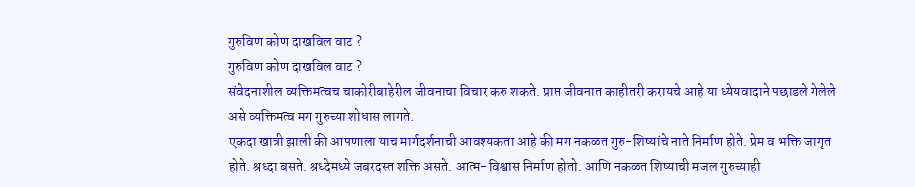गुरुविण कोण दाखविल वाट ?
गुरुविण कोण दाखविल वाट ?
संवेदनाशील व्यक्तिमत्वच चाकोरीबाहेरील जीवनाचा विचार करु शकते. प्राप्त जीवनात काहीतरी करायचे आहे या ध्येयवादाने पछाडले गेलेले असे व्यक्तिमत्व मग गुरुच्या शोधास लागते.
एकदा खात्री झाली की आपणाला याच मार्गदर्शनाची आवश्यकता आहे की मग नकळत गुरु-शिष्यांचे नाते निर्माण होते. प्रेम व भक्ति जागृत होते. श्रध्दा बसते. श्रध्देमध्ये जबरदस्त शक्ति असते. आत्म-विश्वास निर्माण होतो. आणि नकळत शिष्याची मजल गुरुच्याही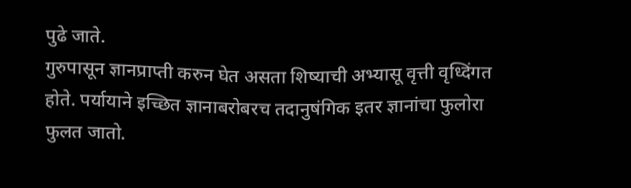पुढे जाते.
गुरुपासून ज्ञानप्राप्ती करुन घेत असता शिष्याची अभ्यासू वृत्ती वृध्दिंगत होते. पर्यायाने इच्छित ज्ञानाबरोबरच तदानुषंगिक इतर ज्ञानांचा फुलोरा फुलत जातो.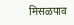मिसळपाव